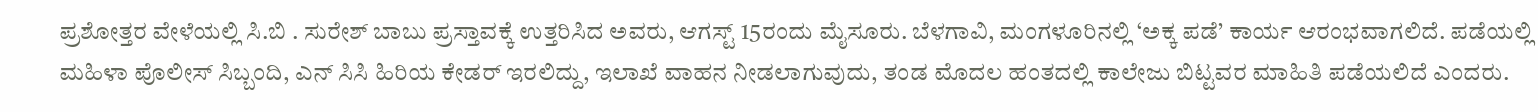ಪ್ರಶೋತ್ತರ ವೇಳೆಯಲ್ಲಿ ಸಿ.ಬಿ . ಸುರೇಶ್ ಬಾಬು ಪ್ರಸ್ತಾವಕ್ಕೆ ಉತ್ತರಿಸಿದ ಅವರು, ಆಗಸ್ಟ್ 15ರಂದು ಮೈಸೂರು. ಬೆಳಗಾವಿ, ಮಂಗಳೂರಿನಲ್ಲಿ ‘ಅಕ್ಕ ಪಡೆ’ ಕಾರ್ಯ ಆರಂಭವಾಗಲಿದೆ. ಪಡೆಯಲ್ಲಿ ಮಹಿಳಾ ಪೊಲೀಸ್ ಸಿಬ್ಬಂದಿ, ಎನ್ ಸಿಸಿ ಹಿರಿಯ ಕೇಡರ್ ಇರಲಿದ್ದು, ಇಲಾಖೆ ವಾಹನ ನೀಡಲಾಗುವುದು, ತಂಡ ಮೊದಲ ಹಂತದಲ್ಲಿ ಕಾಲೇಜು ಬಿಟ್ಟವರ ಮಾಹಿತಿ ಪಡೆಯಲಿದೆ ಎಂದರು.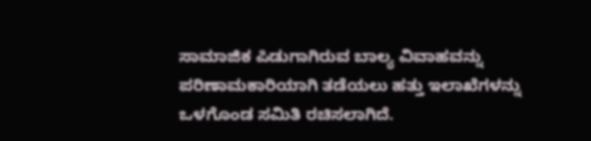ಸಾಮಾಜಿಕ ಪಿಡುಗಾಗಿರುವ ಬಾಲ್ಯ ವಿವಾಹವನ್ನು ಪರಿಣಾಮಕಾರಿಯಾಗಿ ತಡೆಯಲು ಹತ್ತು ಇಲಾಖೆಗಳನ್ನು ಒಳಗೊಂಡ ಸಮಿತಿ ರಚಿಸಲಾಗಿದೆ.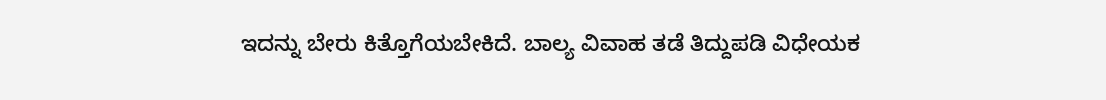ಇದನ್ನು ಬೇರು ಕಿತ್ತೊಗೆಯಬೇಕಿದೆ. ಬಾಲ್ಯ ವಿವಾಹ ತಡೆ ತಿದ್ದುಪಡಿ ವಿಧೇಯಕ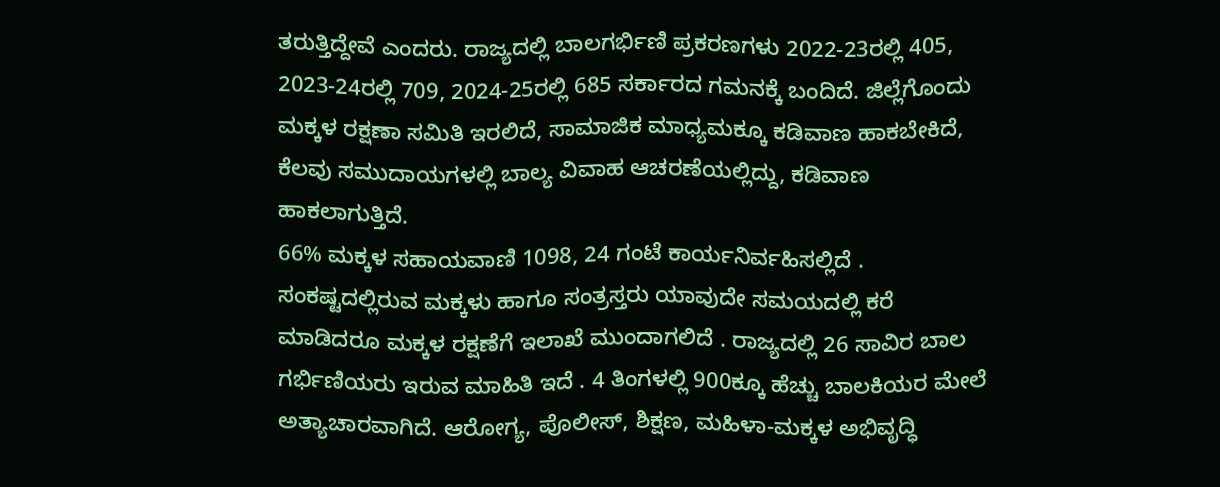ತರುತ್ತಿದ್ದೇವೆ ಎಂದರು. ರಾಜ್ಯದಲ್ಲಿ ಬಾಲಗರ್ಭಿಣಿ ಪ್ರಕರಣಗಳು 2022-23ರಲ್ಲಿ 405, 2023-24ರಲ್ಲಿ 709, 2024-25ರಲ್ಲಿ 685 ಸರ್ಕಾರದ ಗಮನಕ್ಕೆ ಬಂದಿದೆ. ಜಿಲ್ಲೆಗೊಂದು ಮಕ್ಕಳ ರಕ್ಷಣಾ ಸಮಿತಿ ಇರಲಿದೆ, ಸಾಮಾಜಿಕ ಮಾಧ್ಯಮಕ್ಕೂ ಕಡಿವಾಣ ಹಾಕಬೇಕಿದೆ, ಕೆಲವು ಸಮುದಾಯಗಳಲ್ಲಿ ಬಾಲ್ಯ ವಿವಾಹ ಆಚರಣೆಯಲ್ಲಿದ್ದು, ಕಡಿವಾಣ ಹಾಕಲಾಗುತ್ತಿದೆ.
66% ಮಕ್ಕಳ ಸಹಾಯವಾಣಿ 1098, 24 ಗಂಟೆ ಕಾರ್ಯನಿರ್ವಹಿಸಲ್ಲಿದೆ . ಸಂಕಷ್ಟದಲ್ಲಿರುವ ಮಕ್ಕಳು ಹಾಗೂ ಸಂತ್ರಸ್ತರು ಯಾವುದೇ ಸಮಯದಲ್ಲಿ ಕರೆ ಮಾಡಿದರೂ ಮಕ್ಕಳ ರಕ್ಷಣೆಗೆ ಇಲಾಖೆ ಮುಂದಾಗಲಿದೆ . ರಾಜ್ಯದಲ್ಲಿ 26 ಸಾವಿರ ಬಾಲ ಗರ್ಭಿಣಿಯರು ಇರುವ ಮಾಹಿತಿ ಇದೆ . 4 ತಿಂಗಳಲ್ಲಿ 900ಕ್ಕೂ ಹೆಚ್ಚು ಬಾಲಕಿಯರ ಮೇಲೆ ಅತ್ಯಾಚಾರವಾಗಿದೆ. ಆರೋಗ್ಯ, ಪೊಲೀಸ್, ಶಿಕ್ಷಣ, ಮಹಿಳಾ-ಮಕ್ಕಳ ಅಭಿವೃದ್ಧಿ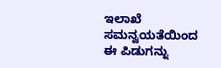ಇಲಾಖೆ ಸಮನ್ವಯತೆಯಿಂದ ಈ ಪಿಡುಗನ್ನು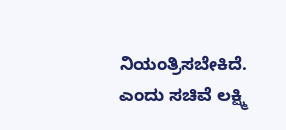ನಿಯಂತ್ರಿಸಬೇಕಿದೆ. ಎಂದು ಸಚಿವೆ ಲಕ್ಷ್ಮಿ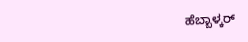ಹೆಬ್ಬಾಳ್ಕರ್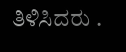ತಿಳಿಸಿದರು .